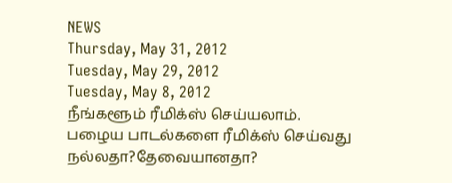NEWS
Thursday, May 31, 2012
Tuesday, May 29, 2012
Tuesday, May 8, 2012
நீங்களூம் ரீமிக்ஸ் செய்யலாம்.
பழைய பாடல்களை ரீமிக்ஸ் செய்வது நல்லதா?தேவையானதா?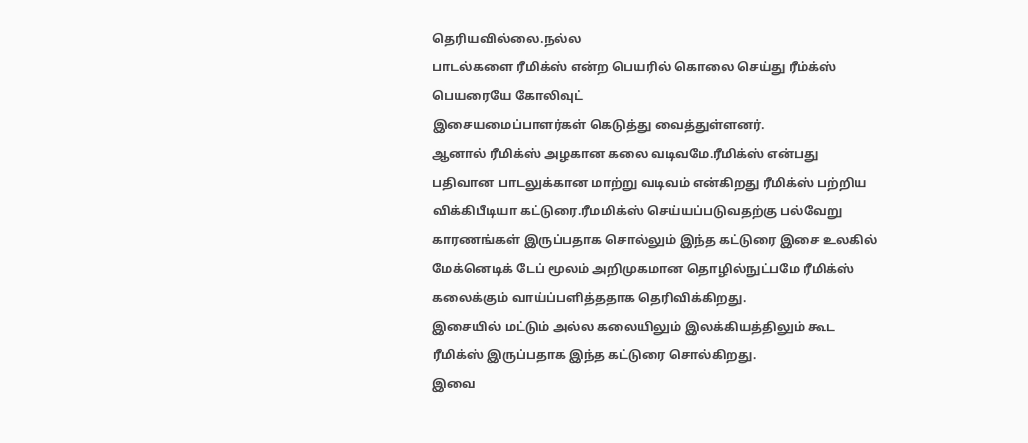தெரியவில்லை.நல்ல
பாடல்களை ரீமிக்ஸ் என்ற பெயரில் கொலை செய்து ரீம்க்ஸ் பெயரையே கோலிவுட்
இசையமைப்பாளர்கள் கெடுத்து வைத்துள்ளனர்.
ஆனால் ரீமிக்ஸ் அழகான கலை வடிவமே.ரீமிக்ஸ் என்பது பதிவான பாடலுக்கான மாற்று வடிவம் என்கிறது ரீமிக்ஸ் பற்றிய விக்கிபீடியா கட்டுரை.ரீமமிக்ஸ் செய்யப்படுவதற்கு பல்வேறு காரணங்கள் இருப்பதாக சொல்லும் இந்த கட்டுரை இசை உலகில் மேக்னெடிக் டேப் மூலம் அறிமுகமான தொழில்நுட்பமே ரீமிக்ஸ் கலைக்கும் வாய்ப்பளித்ததாக தெரிவிக்கிறது.
இசையில் மட்டும் அல்ல கலையிலும் இலக்கியத்திலும் கூட ரீமிக்ஸ் இருப்பதாக இந்த கட்டுரை சொல்கிறது.
இவை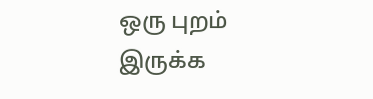ஒரு புறம் இருக்க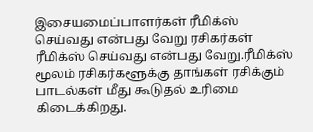இசையமைப்பாளர்கள் ரீமிக்ஸ் செய்வது என்பது வேறு ரசிகர்கள் ரீமிக்ஸ் செய்வது என்பது வேறு.ரீமிக்ஸ் மூலம் ரசிகர்களூக்கு தாங்கள் ரசிக்கும் பாடல்கள் மீது கூடுதல் உரிமை கிடைக்கிறது.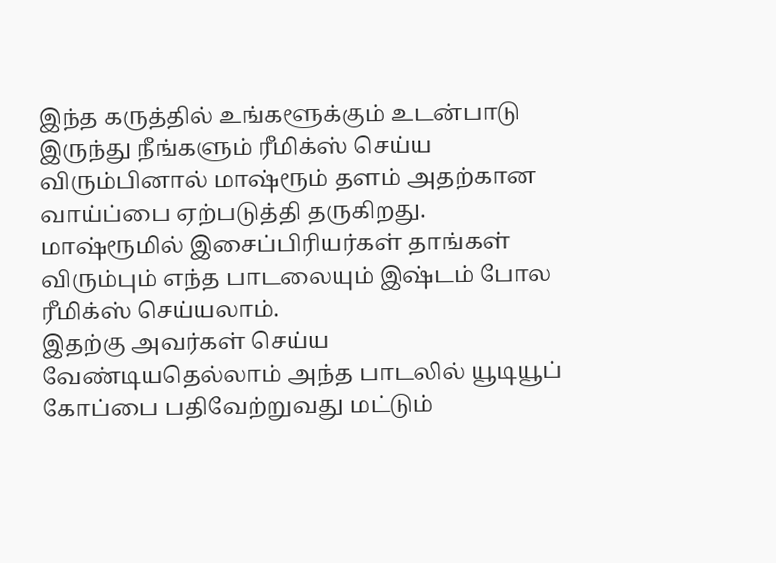இந்த கருத்தில் உங்களூக்கும் உடன்பாடு இருந்து நீங்களும் ரீமிக்ஸ் செய்ய விரும்பினால் மாஷ்ரூம் தளம் அதற்கான வாய்ப்பை ஏற்படுத்தி தருகிறது.
மாஷ்ரூமில் இசைப்பிரியர்கள் தாங்கள் விரும்பும் எந்த பாடலையும் இஷ்டம் போல ரீமிக்ஸ் செய்யலாம்.
இதற்கு அவர்கள் செய்ய வேண்டியதெல்லாம் அந்த பாடலில் யூடியூப் கோப்பை பதிவேற்றுவது மட்டும்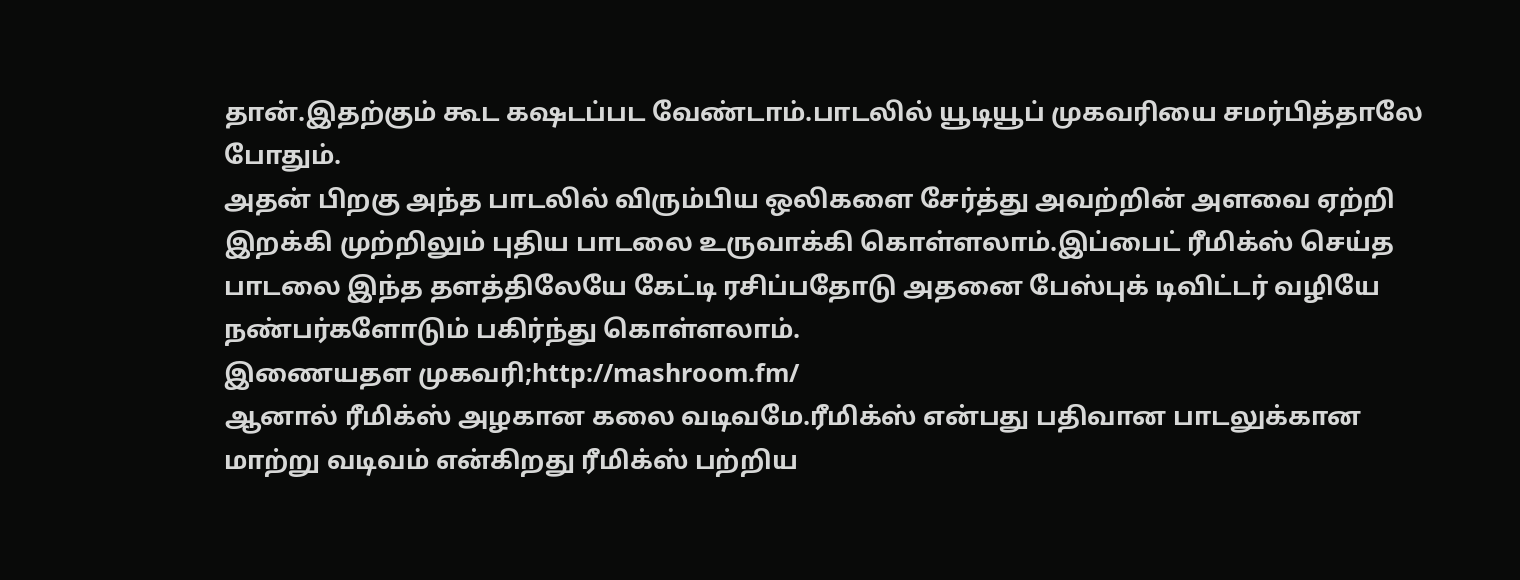தான்.இதற்கும் கூட கஷடப்பட வேண்டாம்.பாடலில் யூடியூப் முகவரியை சமர்பித்தாலே போதும்.
அதன் பிறகு அந்த பாடலில் விரும்பிய ஒலிகளை சேர்த்து அவற்றின் அளவை ஏற்றி இறக்கி முற்றிலும் புதிய பாடலை உருவாக்கி கொள்ளலாம்.இப்பைட் ரீமிக்ஸ் செய்த பாடலை இந்த தளத்திலேயே கேட்டி ரசிப்பதோடு அதனை பேஸ்புக் டிவிட்டர் வழியே நண்பர்களோடும் பகிர்ந்து கொள்ளலாம்.
இணையதள முகவரி;http://mashroom.fm/
ஆனால் ரீமிக்ஸ் அழகான கலை வடிவமே.ரீமிக்ஸ் என்பது பதிவான பாடலுக்கான மாற்று வடிவம் என்கிறது ரீமிக்ஸ் பற்றிய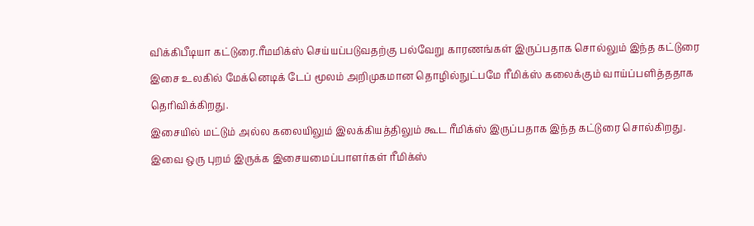விக்கிபீடியா கட்டுரை.ரீமமிக்ஸ் செய்யப்படுவதற்கு பல்வேறு காரணங்கள் இருப்பதாக சொல்லும் இந்த கட்டுரை இசை உலகில் மேக்னெடிக் டேப் மூலம் அறிமுகமான தொழில்நுட்பமே ரீமிக்ஸ் கலைக்கும் வாய்ப்பளித்ததாக தெரிவிக்கிறது.
இசையில் மட்டும் அல்ல கலையிலும் இலக்கியத்திலும் கூட ரீமிக்ஸ் இருப்பதாக இந்த கட்டுரை சொல்கிறது.
இவை ஒரு புறம் இருக்க இசையமைப்பாளர்கள் ரீமிக்ஸ்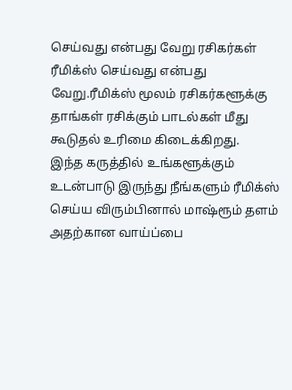செய்வது என்பது வேறு ரசிகர்கள் ரீமிக்ஸ் செய்வது என்பது வேறு.ரீமிக்ஸ் மூலம் ரசிகர்களூக்கு தாங்கள் ரசிக்கும் பாடல்கள் மீது கூடுதல் உரிமை கிடைக்கிறது.
இந்த கருத்தில் உங்களூக்கும் உடன்பாடு இருந்து நீங்களும் ரீமிக்ஸ் செய்ய விரும்பினால் மாஷ்ரூம் தளம் அதற்கான வாய்ப்பை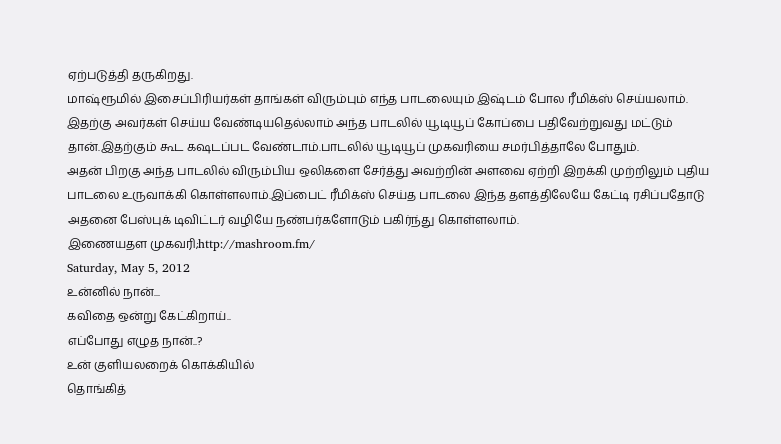ஏற்படுத்தி தருகிறது.
மாஷ்ரூமில் இசைப்பிரியர்கள் தாங்கள் விரும்பும் எந்த பாடலையும் இஷ்டம் போல ரீமிக்ஸ் செய்யலாம்.
இதற்கு அவர்கள் செய்ய வேண்டியதெல்லாம் அந்த பாடலில் யூடியூப் கோப்பை பதிவேற்றுவது மட்டும் தான்.இதற்கும் கூட கஷடப்பட வேண்டாம்.பாடலில் யூடியூப் முகவரியை சமர்பித்தாலே போதும்.
அதன் பிறகு அந்த பாடலில் விரும்பிய ஒலிகளை சேர்த்து அவற்றின் அளவை ஏற்றி இறக்கி முற்றிலும் புதிய பாடலை உருவாக்கி கொள்ளலாம்.இப்பைட் ரீமிக்ஸ் செய்த பாடலை இந்த தளத்திலேயே கேட்டி ரசிப்பதோடு அதனை பேஸ்புக் டிவிட்டர் வழியே நண்பர்களோடும் பகிர்ந்து கொள்ளலாம்.
இணையதள முகவரி;http://mashroom.fm/
Saturday, May 5, 2012
உன்னில் நான்...
கவிதை ஒன்று கேட்கிறாய்..
எப்போது எழுத நான்..?
உன் குளியலறைக் கொக்கியில்
தொங்கித்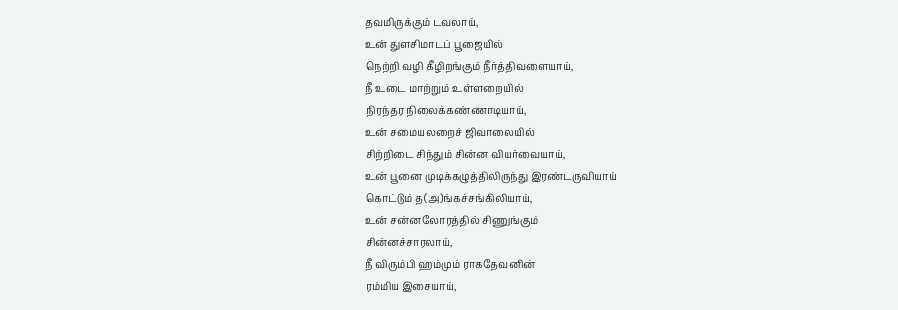தவமிருக்கும் டவலாய்,
உன் துளசிமாடப் பூஜையில்
நெற்றி வழி கீழிறங்கும் நீர்த்திவளையாய்,
நீ உடை மாற்றும் உள்ளறையில்
நிரந்தர நிலைக்கண்ணாடியாய்,
உன் சமையலறைச் ஜிவாலையில்
சிற்றிடை சிந்தும் சின்ன வியர்வையாய்,
உன் பூனை முடிக்கழுத்திலிருந்து இரண்டருவியாய்
கொட்டும் த(அ)ங்கச்சங்கிலியாய்,
உன் சன்னலோரத்தில் சிணுங்கும்
சின்னச்சாரலாய்,
நீ விரும்பி ஹம்மும் ராகதேவனின்
ரம்மிய இசையாய்,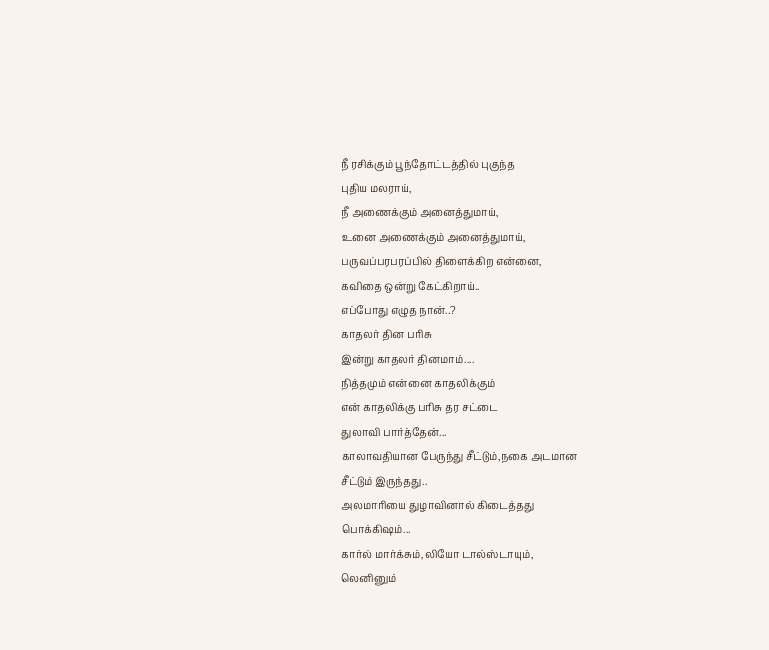நீ ரசிக்கும் பூந்தோட்டத்தில் புகுந்த
புதிய மலராய்,
நீ அணைக்கும் அனைத்துமாய்,
உனை அணைக்கும் அனைத்துமாய்,
பருவப்பரபரப்பில் திளைக்கிற என்னை,
கவிதை ஒன்று கேட்கிறாய்..
எப்போது எழுத நான்..?
காதலர் தின பரிசு
இன்று காதலர் தினமாம்....
நித்தமும் என்னை காதலிக்கும்
என் காதலிக்கு பரிசு தர சட்டை
துலாவி பார்த்தேன்...
காலாவதியான பேருந்து சீட்டும்,நகை அடமான
சீட்டும் இருந்தது..
அலமாரியை துழாவினால் கிடைத்தது
பொக்கிஷம்...
கார்ல் மார்க்சும்,லியோ டால்ஸ்டாயும்,
லெனினும்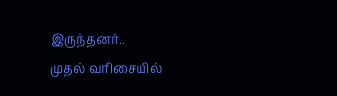இருந்தனர்..
முதல் வரிசையில்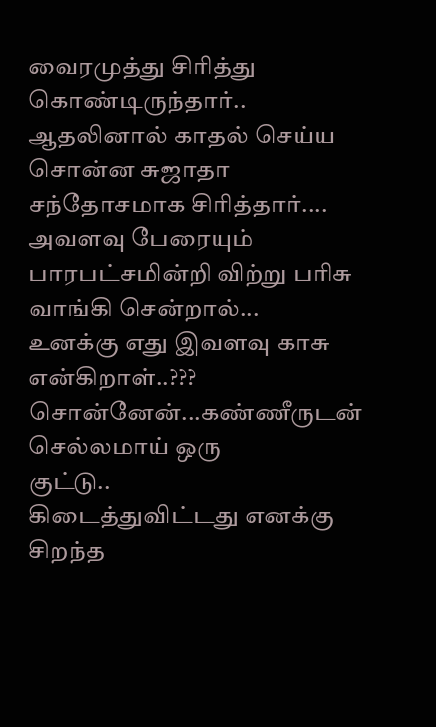வைரமுத்து சிரித்து கொண்டிருந்தார்..
ஆதலினால் காதல் செய்ய சொன்ன சுஜாதா
சந்தோசமாக சிரித்தார்....
அவளவு பேரையும் பாரபட்சமின்றி விற்று பரிசு
வாங்கி சென்றால்...
உனக்கு எது இவளவு காசு என்கிறாள்..???
சொன்னேன்...கண்ணீருடன் செல்லமாய் ஒரு
குட்டு..
கிடைத்துவிட்டது எனக்கு சிறந்த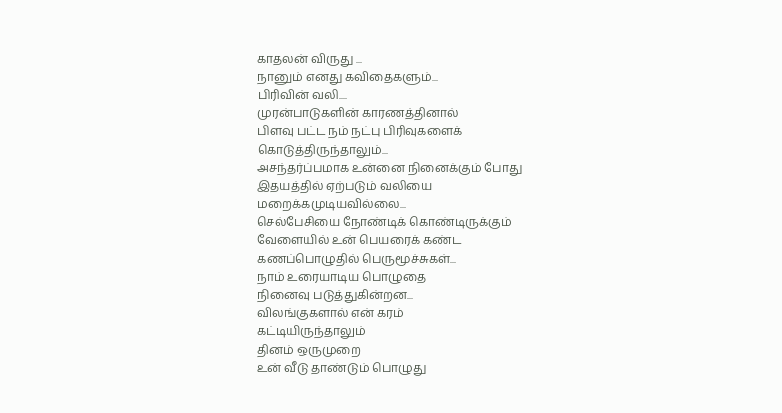காதலன் விருது ...
நானும் எனது கவிதைகளும்...
பிரிவின் வலி....
முரன்பாடுகளின் காரணத்தினால்
பிளவு பட்ட நம் நட்பு பிரிவுகளைக்
கொடுத்திருந்தாலும்...
அசந்தர்ப்பமாக உன்னை நினைக்கும் போது
இதயத்தில் ஏற்படும் வலியை
மறைக்கமுடியவில்லை...
செல்பேசியை நோண்டிக் கொண்டிருக்கும்
வேளையில் உன் பெயரைக் கண்ட
கணப்பொழுதில் பெருமூச்சுகள்...
நாம் உரையாடிய பொழுதை
நினைவு படுத்துகின்றன...
விலங்குகளால் என் கரம்
கட்டியிருந்தாலும்
தினம் ஒருமுறை
உன் வீடு தாண்டும் பொழுது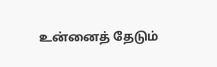உன்னைத் தேடும்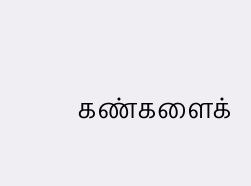கண்களைக்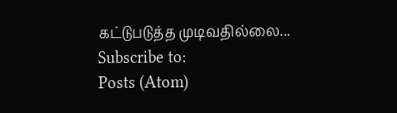கட்டுபடுத்த முடிவதில்லை...
Subscribe to:
Posts (Atom)